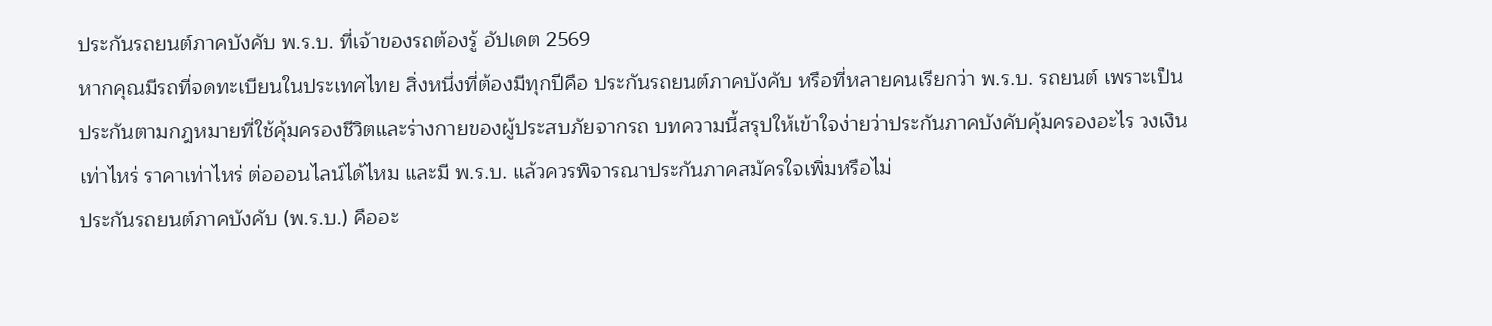ประกันรถยนต์ภาคบังคับ พ.ร.บ. ที่เจ้าของรถต้องรู้ อัปเดต 2569
หากคุณมีรถที่จดทะเบียนในประเทศไทย สิ่งหนึ่งที่ต้องมีทุกปีคือ ประกันรถยนต์ภาคบังคับ หรือที่หลายคนเรียกว่า พ.ร.บ. รถยนต์ เพราะเป็นประกันตามกฎหมายที่ใช้คุ้มครองชีวิตและร่างกายของผู้ประสบภัยจากรถ บทความนี้สรุปให้เข้าใจง่ายว่าประกันภาคบังคับคุ้มครองอะไร วงเงินเท่าไหร่ ราคาเท่าไหร่ ต่อออนไลน์ได้ไหม และมี พ.ร.บ. แล้วควรพิจารณาประกันภาคสมัครใจเพิ่มหรือไม่
ประกันรถยนต์ภาคบังคับ (พ.ร.บ.) คืออะ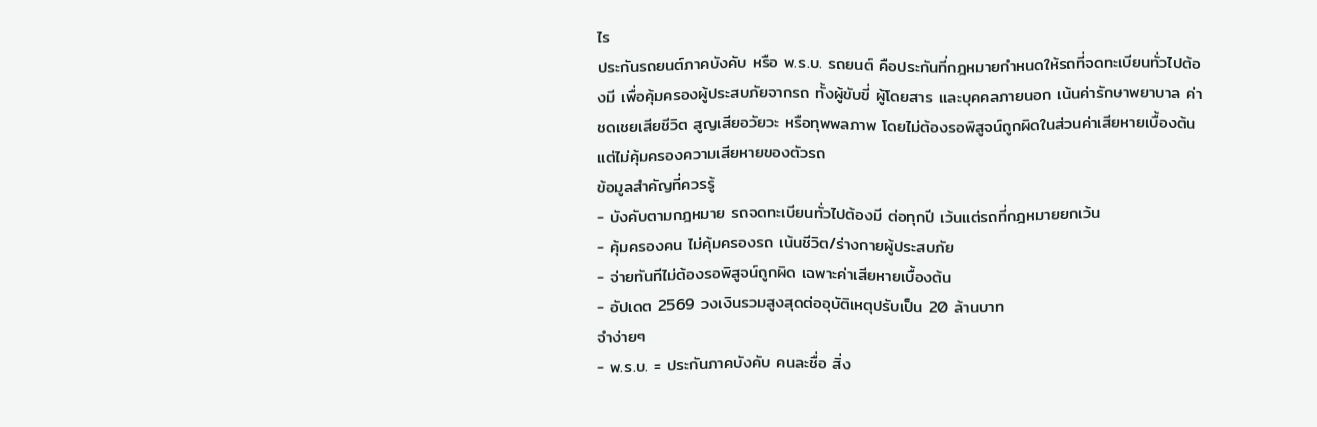ไร
ประกันรถยนต์ภาคบังคับ หรือ พ.ร.บ. รถยนต์ คือประกันที่กฎหมายกำหนดให้รถที่จดทะเบียนทั่วไปต้องมี เพื่อคุ้มครองผู้ประสบภัยจากรถ ทั้งผู้ขับขี่ ผู้โดยสาร และบุคคลภายนอก เน้นค่ารักษาพยาบาล ค่าชดเชยเสียชีวิต สูญเสียอวัยวะ หรือทุพพลภาพ โดยไม่ต้องรอพิสูจน์ถูกผิดในส่วนค่าเสียหายเบื้องต้น แต่ไม่คุ้มครองความเสียหายของตัวรถ
ข้อมูลสำคัญที่ควรรู้
- บังคับตามกฎหมาย รถจดทะเบียนทั่วไปต้องมี ต่อทุกปี เว้นแต่รถที่กฎหมายยกเว้น
- คุ้มครองคน ไม่คุ้มครองรถ เน้นชีวิต/ร่างกายผู้ประสบภัย
- จ่ายทันทีไม่ต้องรอพิสูจน์ถูกผิด เฉพาะค่าเสียหายเบื้องต้น
- อัปเดต 2569 วงเงินรวมสูงสุดต่ออุบัติเหตุปรับเป็น 20 ล้านบาท
จำง่ายๆ
- พ.ร.บ. = ประกันภาคบังคับ คนละชื่อ สิ่ง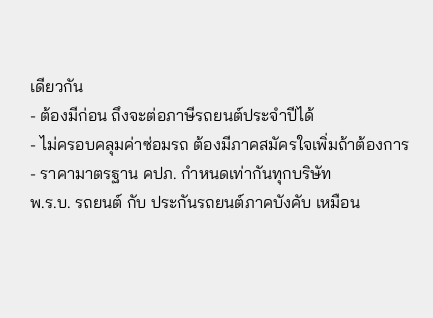เดียวกัน
- ต้องมีก่อน ถึงจะต่อภาษีรถยนต์ประจำปีได้
- ไม่ครอบคลุมค่าซ่อมรถ ต้องมีภาคสมัครใจเพิ่มถ้าต้องการ
- ราคามาตรฐาน คปภ. กำหนดเท่ากันทุกบริษัท
พ.ร.บ. รถยนต์ กับ ประกันรถยนต์ภาคบังคับ เหมือน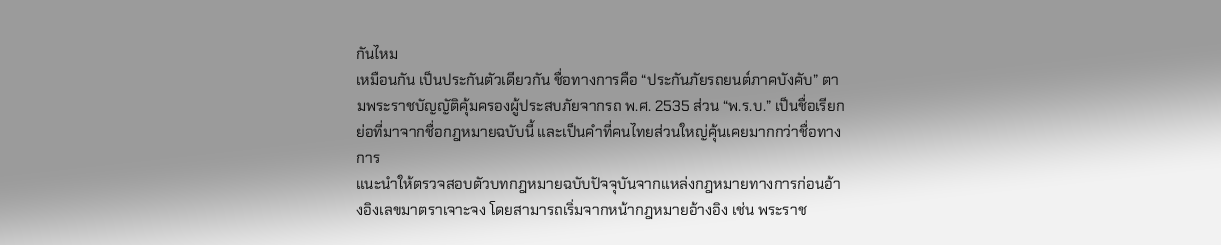กันไหม
เหมือนกัน เป็นประกันตัวเดียวกัน ชื่อทางการคือ “ประกันภัยรถยนต์ภาคบังคับ” ตามพระราชบัญญัติคุ้มครองผู้ประสบภัยจากรถ พ.ศ. 2535 ส่วน “พ.ร.บ.” เป็นชื่อเรียกย่อที่มาจากชื่อกฎหมายฉบับนี้ และเป็นคำที่คนไทยส่วนใหญ่คุ้นเคยมากกว่าชื่อทางการ
แนะนำให้ตรวจสอบตัวบทกฎหมายฉบับปัจจุบันจากแหล่งกฎหมายทางการก่อนอ้างอิงเลขมาตราเจาะจง โดยสามารถเริ่มจากหน้ากฎหมายอ้างอิง เช่น พระราช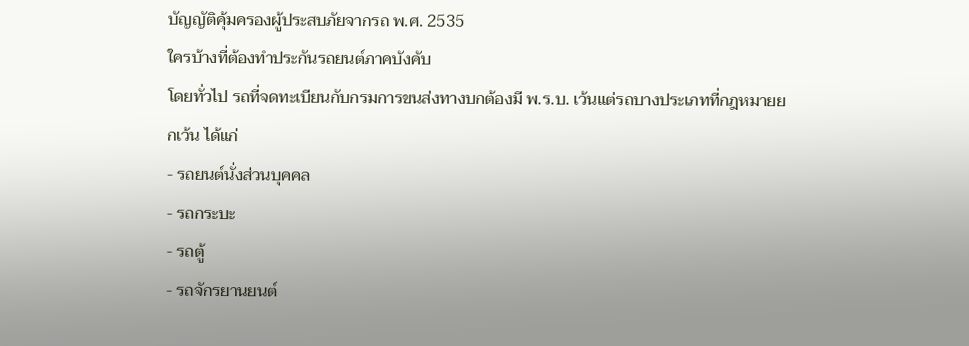บัญญัติคุ้มครองผู้ประสบภัยจากรถ พ.ศ. 2535
ใครบ้างที่ต้องทำประกันรถยนต์ภาคบังคับ
โดยทั่วไป รถที่จดทะเบียนกับกรมการขนส่งทางบกต้องมี พ.ร.บ. เว้นแต่รถบางประเภทที่กฎหมายยกเว้น ได้แก่
- รถยนต์นั่งส่วนบุคคล
- รถกระบะ
- รถตู้
- รถจักรยานยนต์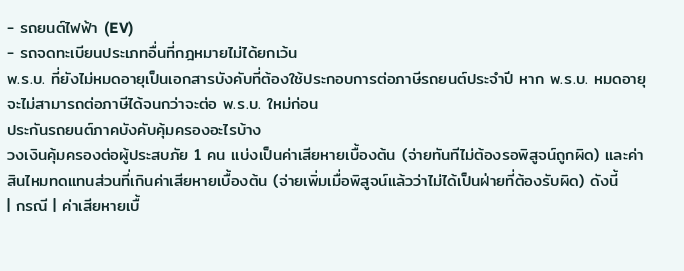- รถยนต์ไฟฟ้า (EV)
- รถจดทะเบียนประเภทอื่นที่กฎหมายไม่ได้ยกเว้น
พ.ร.บ. ที่ยังไม่หมดอายุเป็นเอกสารบังคับที่ต้องใช้ประกอบการต่อภาษีรถยนต์ประจำปี หาก พ.ร.บ. หมดอายุ จะไม่สามารถต่อภาษีได้จนกว่าจะต่อ พ.ร.บ. ใหม่ก่อน
ประกันรถยนต์ภาคบังคับคุ้มครองอะไรบ้าง
วงเงินคุ้มครองต่อผู้ประสบภัย 1 คน แบ่งเป็นค่าเสียหายเบื้องต้น (จ่ายทันทีไม่ต้องรอพิสูจน์ถูกผิด) และค่าสินไหมทดแทนส่วนที่เกินค่าเสียหายเบื้องต้น (จ่ายเพิ่มเมื่อพิสูจน์แล้วว่าไม่ได้เป็นฝ่ายที่ต้องรับผิด) ดังนี้
| กรณี | ค่าเสียหายเบื้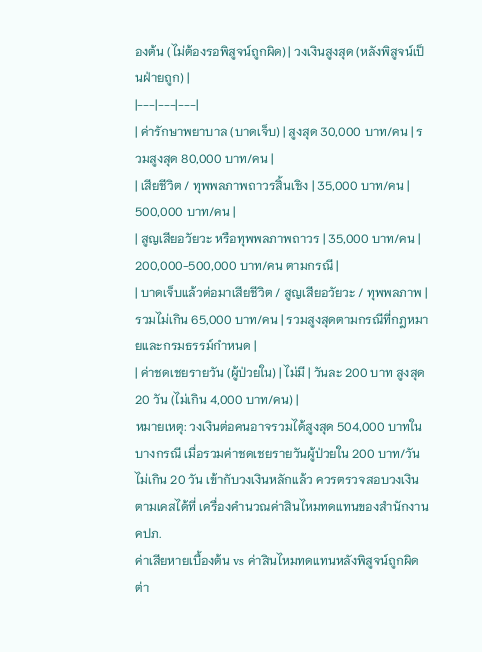องต้น (ไม่ต้องรอพิสูจน์ถูกผิด) | วงเงินสูงสุด (หลังพิสูจน์เป็นฝ่ายถูก) |
|---|---|---|
| ค่ารักษาพยาบาล (บาดเจ็บ) | สูงสุด 30,000 บาท/คน | รวมสูงสุด 80,000 บาท/คน |
| เสียชีวิต / ทุพพลภาพถาวรสิ้นเชิง | 35,000 บาท/คน | 500,000 บาท/คน |
| สูญเสียอวัยวะ หรือทุพพลภาพถาวร | 35,000 บาท/คน | 200,000-500,000 บาท/คน ตามกรณี |
| บาดเจ็บแล้วต่อมาเสียชีวิต / สูญเสียอวัยวะ / ทุพพลภาพ | รวมไม่เกิน 65,000 บาท/คน | รวมสูงสุดตามกรณีที่กฎหมายและกรมธรรม์กำหนด |
| ค่าชดเชยรายวัน (ผู้ป่วยใน) | ไม่มี | วันละ 200 บาท สูงสุด 20 วัน (ไม่เกิน 4,000 บาท/คน) |
หมายเหตุ: วงเงินต่อคนอาจรวมได้สูงสุด 504,000 บาทในบางกรณี เมื่อรวมค่าชดเชยรายวันผู้ป่วยใน 200 บาท/วัน ไม่เกิน 20 วัน เข้ากับวงเงินหลักแล้ว ควรตรวจสอบวงเงินตามเคสได้ที่ เครื่องคำนวณค่าสินไหมทดแทนของสำนักงาน คปภ.
ค่าเสียหายเบื้องต้น vs ค่าสินไหมทดแทนหลังพิสูจน์ถูกผิด ต่า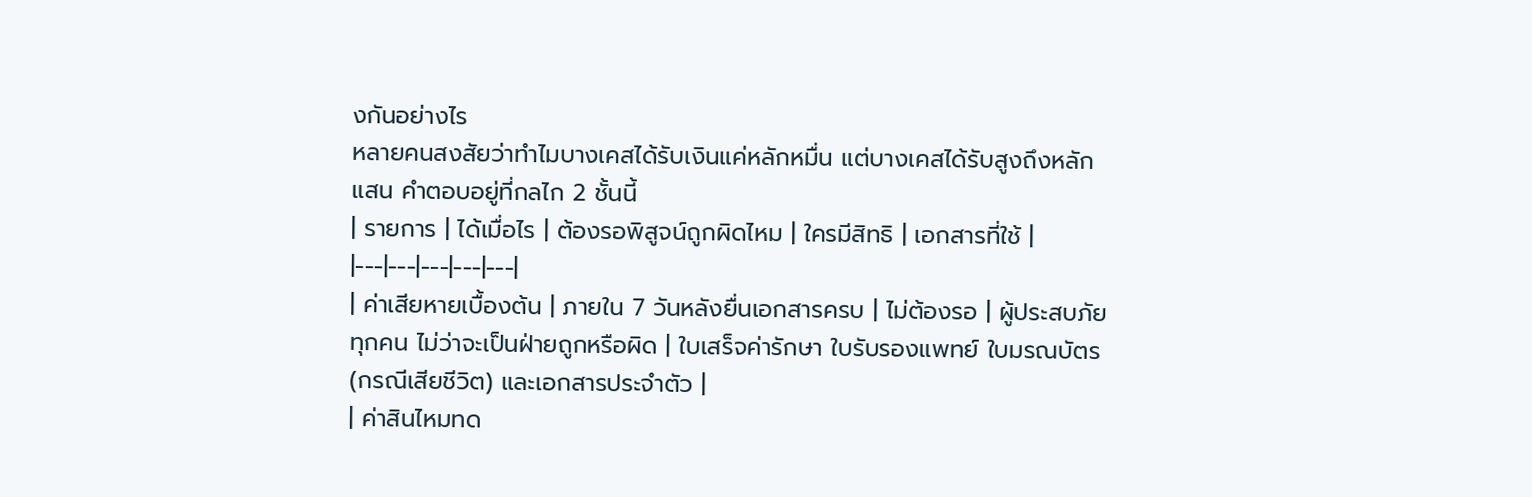งกันอย่างไร
หลายคนสงสัยว่าทำไมบางเคสได้รับเงินแค่หลักหมื่น แต่บางเคสได้รับสูงถึงหลักแสน คำตอบอยู่ที่กลไก 2 ชั้นนี้
| รายการ | ได้เมื่อไร | ต้องรอพิสูจน์ถูกผิดไหม | ใครมีสิทธิ | เอกสารที่ใช้ |
|---|---|---|---|---|
| ค่าเสียหายเบื้องต้น | ภายใน 7 วันหลังยื่นเอกสารครบ | ไม่ต้องรอ | ผู้ประสบภัยทุกคน ไม่ว่าจะเป็นฝ่ายถูกหรือผิด | ใบเสร็จค่ารักษา ใบรับรองแพทย์ ใบมรณบัตร (กรณีเสียชีวิต) และเอกสารประจำตัว |
| ค่าสินไหมทด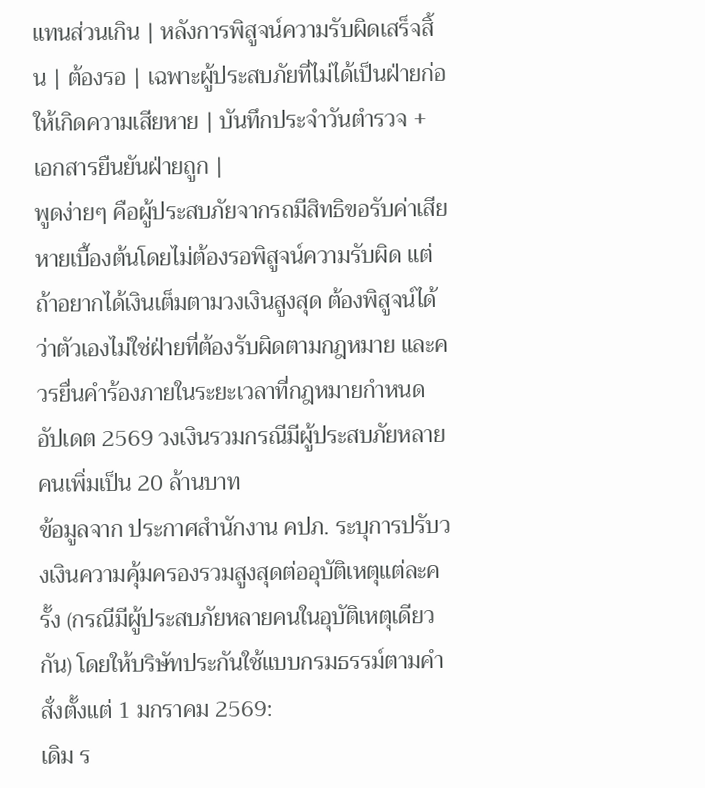แทนส่วนเกิน | หลังการพิสูจน์ความรับผิดเสร็จสิ้น | ต้องรอ | เฉพาะผู้ประสบภัยที่ไม่ได้เป็นฝ่ายก่อให้เกิดความเสียหาย | บันทึกประจำวันตำรวจ + เอกสารยืนยันฝ่ายถูก |
พูดง่ายๆ คือผู้ประสบภัยจากรถมีสิทธิขอรับค่าเสียหายเบื้องต้นโดยไม่ต้องรอพิสูจน์ความรับผิด แต่ถ้าอยากได้เงินเต็มตามวงเงินสูงสุด ต้องพิสูจน์ได้ว่าตัวเองไม่ใช่ฝ่ายที่ต้องรับผิดตามกฎหมาย และควรยื่นคำร้องภายในระยะเวลาที่กฎหมายกำหนด
อัปเดต 2569 วงเงินรวมกรณีมีผู้ประสบภัยหลายคนเพิ่มเป็น 20 ล้านบาท
ข้อมูลจาก ประกาศสำนักงาน คปภ. ระบุการปรับวงเงินความคุ้มครองรวมสูงสุดต่ออุบัติเหตุแต่ละครั้ง (กรณีมีผู้ประสบภัยหลายคนในอุบัติเหตุเดียวกัน) โดยให้บริษัทประกันใช้แบบกรมธรรม์ตามคำสั่งตั้งแต่ 1 มกราคม 2569:
เดิม ร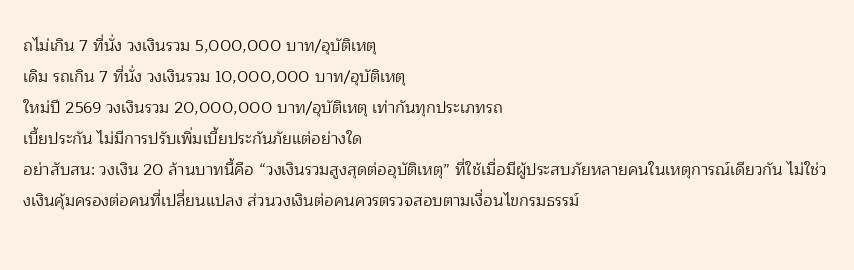ถไม่เกิน 7 ที่นั่ง วงเงินรวม 5,000,000 บาท/อุบัติเหตุ
เดิม รถเกิน 7 ที่นั่ง วงเงินรวม 10,000,000 บาท/อุบัติเหตุ
ใหม่ปี 2569 วงเงินรวม 20,000,000 บาท/อุบัติเหตุ เท่ากันทุกประเภทรถ
เบี้ยประกัน ไม่มีการปรับเพิ่มเบี้ยประกันภัยแต่อย่างใด
อย่าสับสน: วงเงิน 20 ล้านบาทนี้คือ “วงเงินรวมสูงสุดต่ออุบัติเหตุ” ที่ใช้เมื่อมีผู้ประสบภัยหลายคนในเหตุการณ์เดียวกัน ไม่ใช่วงเงินคุ้มครองต่อคนที่เปลี่ยนแปลง ส่วนวงเงินต่อคนควรตรวจสอบตามเงื่อนไขกรมธรรม์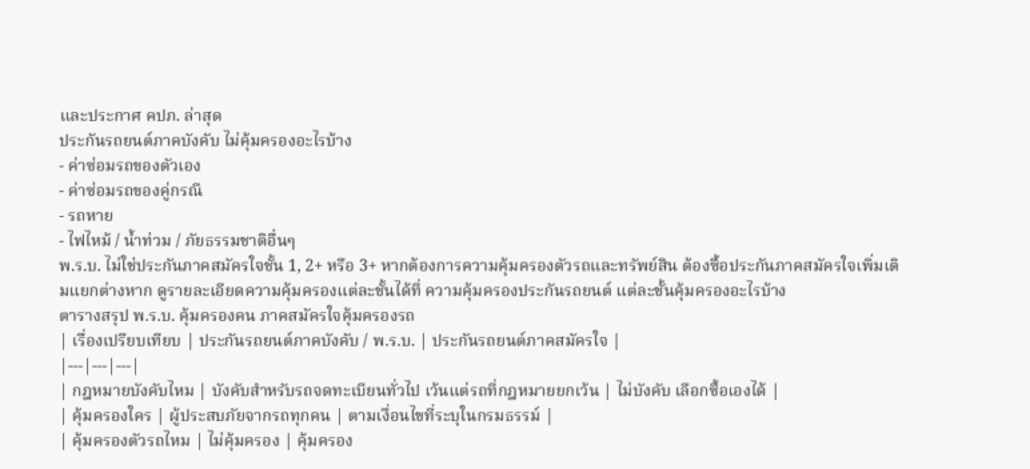และประกาศ คปภ. ล่าสุด
ประกันรถยนต์ภาคบังคับ ไม่คุ้มครองอะไรบ้าง
- ค่าซ่อมรถของตัวเอง
- ค่าซ่อมรถของคู่กรณี
- รถหาย
- ไฟไหม้ / น้ำท่วม / ภัยธรรมชาติอื่นๆ
พ.ร.บ. ไม่ใช่ประกันภาคสมัครใจชั้น 1, 2+ หรือ 3+ หากต้องการความคุ้มครองตัวรถและทรัพย์สิน ต้องซื้อประกันภาคสมัครใจเพิ่มเติมแยกต่างหาก ดูรายละเอียดความคุ้มครองแต่ละชั้นได้ที่ ความคุ้มครองประกันรถยนต์ แต่ละชั้นคุ้มครองอะไรบ้าง
ตารางสรุป พ.ร.บ. คุ้มครองคน ภาคสมัครใจคุ้มครองรถ
| เรื่องเปรียบเทียบ | ประกันรถยนต์ภาคบังคับ / พ.ร.บ. | ประกันรถยนต์ภาคสมัครใจ |
|---|---|---|
| กฎหมายบังคับไหม | บังคับสำหรับรถจดทะเบียนทั่วไป เว้นแต่รถที่กฎหมายยกเว้น | ไม่บังคับ เลือกซื้อเองได้ |
| คุ้มครองใคร | ผู้ประสบภัยจากรถทุกคน | ตามเงื่อนไขที่ระบุในกรมธรรม์ |
| คุ้มครองตัวรถไหม | ไม่คุ้มครอง | คุ้มครอง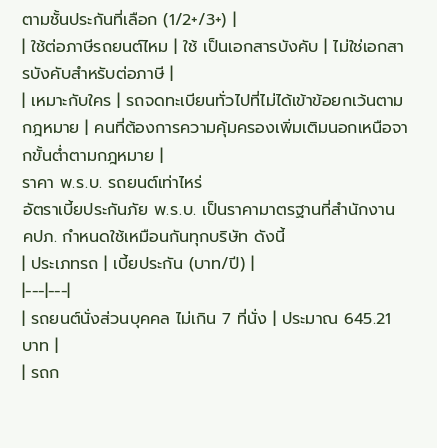ตามชั้นประกันที่เลือก (1/2+/3+) |
| ใช้ต่อภาษีรถยนต์ไหม | ใช้ เป็นเอกสารบังคับ | ไม่ใช่เอกสารบังคับสำหรับต่อภาษี |
| เหมาะกับใคร | รถจดทะเบียนทั่วไปที่ไม่ได้เข้าข้อยกเว้นตามกฎหมาย | คนที่ต้องการความคุ้มครองเพิ่มเติมนอกเหนือจากขั้นต่ำตามกฎหมาย |
ราคา พ.ร.บ. รถยนต์เท่าไหร่
อัตราเบี้ยประกันภัย พ.ร.บ. เป็นราคามาตรฐานที่สำนักงาน คปภ. กำหนดใช้เหมือนกันทุกบริษัท ดังนี้
| ประเภทรถ | เบี้ยประกัน (บาท/ปี) |
|---|---|
| รถยนต์นั่งส่วนบุคคล ไม่เกิน 7 ที่นั่ง | ประมาณ 645.21 บาท |
| รถก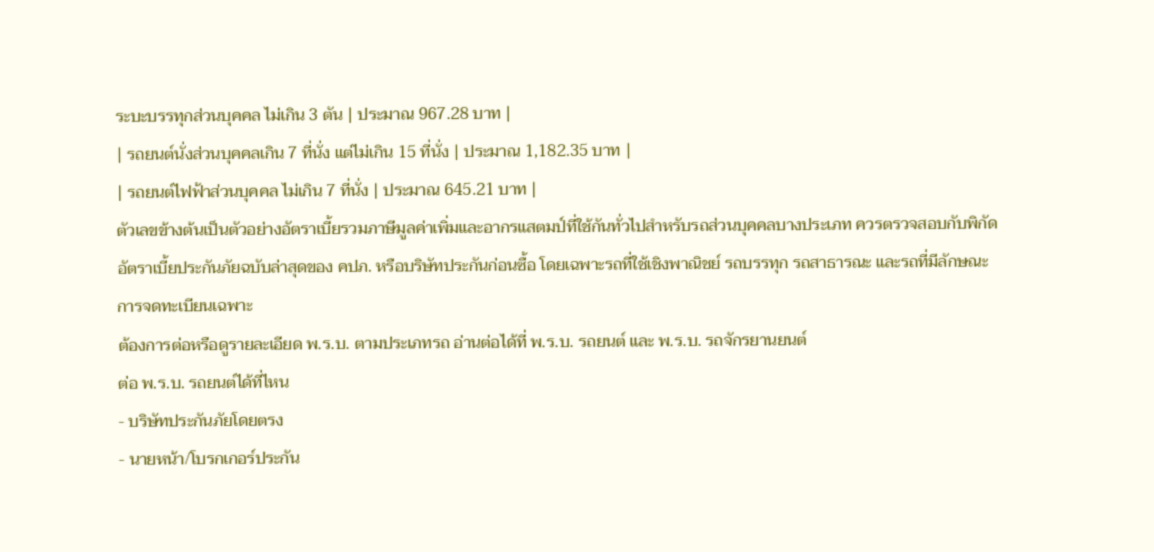ระบะบรรทุกส่วนบุคคล ไม่เกิน 3 ตัน | ประมาณ 967.28 บาท |
| รถยนต์นั่งส่วนบุคคลเกิน 7 ที่นั่ง แต่ไม่เกิน 15 ที่นั่ง | ประมาณ 1,182.35 บาท |
| รถยนต์ไฟฟ้าส่วนบุคคล ไม่เกิน 7 ที่นั่ง | ประมาณ 645.21 บาท |
ตัวเลขข้างต้นเป็นตัวอย่างอัตราเบี้ยรวมภาษีมูลค่าเพิ่มและอากรแสตมป์ที่ใช้กันทั่วไปสำหรับรถส่วนบุคคลบางประเภท ควรตรวจสอบกับพิกัดอัตราเบี้ยประกันภัยฉบับล่าสุดของ คปภ. หรือบริษัทประกันก่อนซื้อ โดยเฉพาะรถที่ใช้เชิงพาณิชย์ รถบรรทุก รถสาธารณะ และรถที่มีลักษณะการจดทะเบียนเฉพาะ
ต้องการต่อหรือดูรายละเอียด พ.ร.บ. ตามประเภทรถ อ่านต่อได้ที่ พ.ร.บ. รถยนต์ และ พ.ร.บ. รถจักรยานยนต์
ต่อ พ.ร.บ. รถยนต์ได้ที่ไหน
- บริษัทประกันภัยโดยตรง
- นายหน้า/โบรกเกอร์ประกัน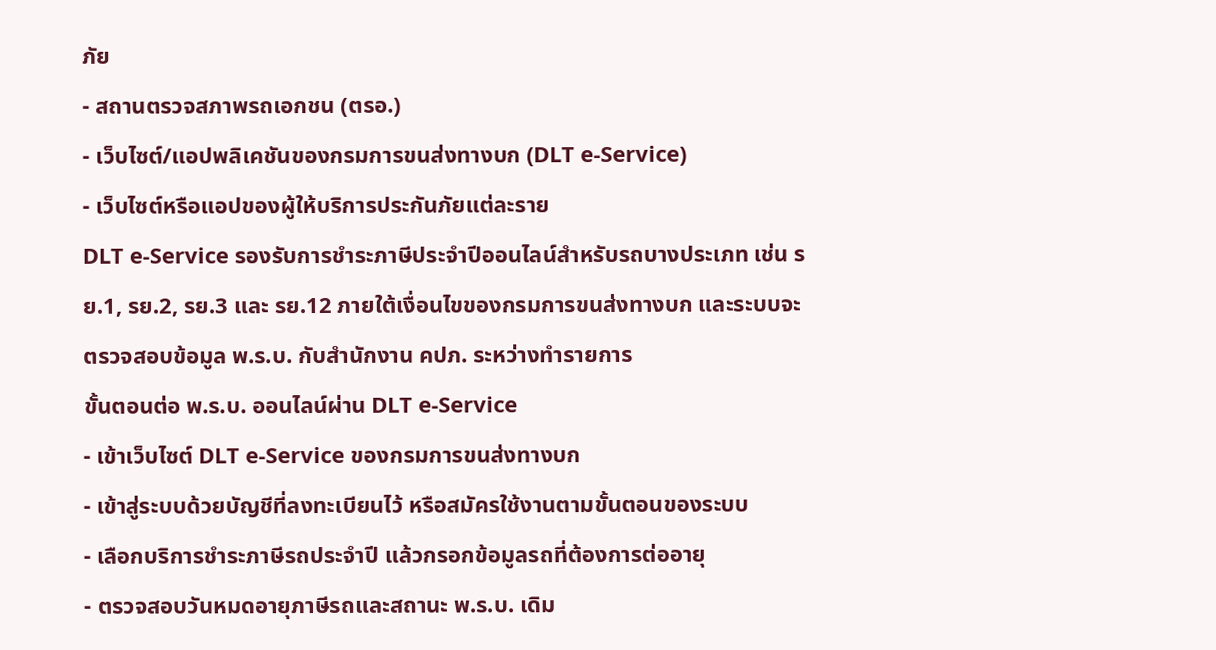ภัย
- สถานตรวจสภาพรถเอกชน (ตรอ.)
- เว็บไซต์/แอปพลิเคชันของกรมการขนส่งทางบก (DLT e-Service)
- เว็บไซต์หรือแอปของผู้ให้บริการประกันภัยแต่ละราย
DLT e-Service รองรับการชำระภาษีประจำปีออนไลน์สำหรับรถบางประเภท เช่น รย.1, รย.2, รย.3 และ รย.12 ภายใต้เงื่อนไขของกรมการขนส่งทางบก และระบบจะตรวจสอบข้อมูล พ.ร.บ. กับสำนักงาน คปภ. ระหว่างทำรายการ
ขั้นตอนต่อ พ.ร.บ. ออนไลน์ผ่าน DLT e-Service
- เข้าเว็บไซต์ DLT e-Service ของกรมการขนส่งทางบก
- เข้าสู่ระบบด้วยบัญชีที่ลงทะเบียนไว้ หรือสมัครใช้งานตามขั้นตอนของระบบ
- เลือกบริการชำระภาษีรถประจำปี แล้วกรอกข้อมูลรถที่ต้องการต่ออายุ
- ตรวจสอบวันหมดอายุภาษีรถและสถานะ พ.ร.บ. เดิม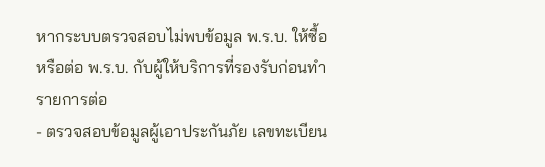หากระบบตรวจสอบไม่พบข้อมูล พ.ร.บ. ให้ซื้อหรือต่อ พ.ร.บ. กับผู้ให้บริการที่รองรับก่อนทำรายการต่อ
- ตรวจสอบข้อมูลผู้เอาประกันภัย เลขทะเบียน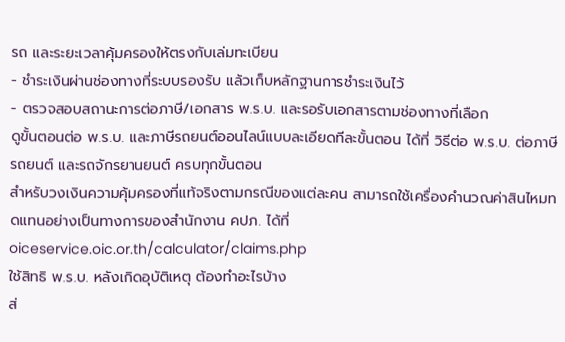รถ และระยะเวลาคุ้มครองให้ตรงกับเล่มทะเบียน
- ชำระเงินผ่านช่องทางที่ระบบรองรับ แล้วเก็บหลักฐานการชำระเงินไว้
- ตรวจสอบสถานะการต่อภาษี/เอกสาร พ.ร.บ. และรอรับเอกสารตามช่องทางที่เลือก
ดูขั้นตอนต่อ พ.ร.บ. และภาษีรถยนต์ออนไลน์แบบละเอียดทีละขั้นตอน ได้ที่ วิธีต่อ พ.ร.บ. ต่อภาษีรถยนต์ และรถจักรยานยนต์ ครบทุกขั้นตอน
สำหรับวงเงินความคุ้มครองที่แท้จริงตามกรณีของแต่ละคน สามารถใช้เครื่องคำนวณค่าสินไหมทดแทนอย่างเป็นทางการของสำนักงาน คปภ. ได้ที่ oiceservice.oic.or.th/calculator/claims.php
ใช้สิทธิ พ.ร.บ. หลังเกิดอุบัติเหตุ ต้องทำอะไรบ้าง
ส่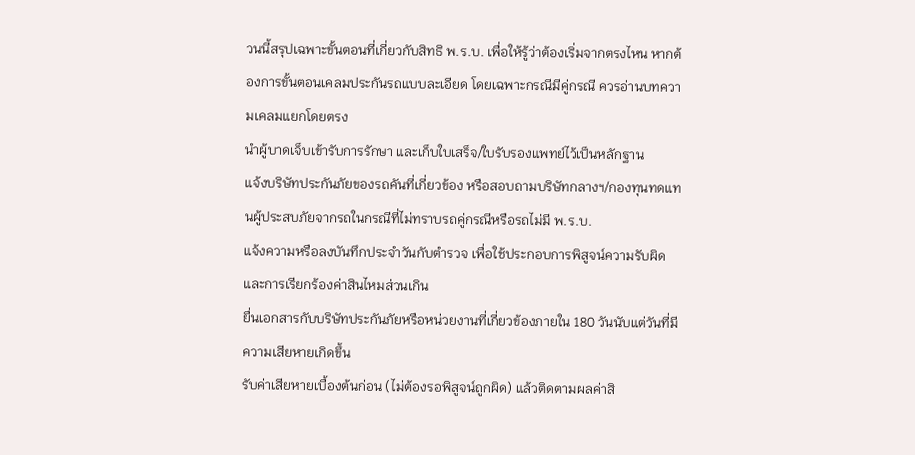วนนี้สรุปเฉพาะขั้นตอนที่เกี่ยวกับสิทธิ พ.ร.บ. เพื่อให้รู้ว่าต้องเริ่มจากตรงไหน หากต้องการขั้นตอนเคลมประกันรถแบบละเอียด โดยเฉพาะกรณีมีคู่กรณี ควรอ่านบทความเคลมแยกโดยตรง
นำผู้บาดเจ็บเข้ารับการรักษา และเก็บใบเสร็จ/ใบรับรองแพทย์ไว้เป็นหลักฐาน
แจ้งบริษัทประกันภัยของรถคันที่เกี่ยวข้อง หรือสอบถามบริษัทกลางฯ/กองทุนทดแทนผู้ประสบภัยจากรถในกรณีที่ไม่ทราบรถคู่กรณีหรือรถไม่มี พ.ร.บ.
แจ้งความหรือลงบันทึกประจำวันกับตำรวจ เพื่อใช้ประกอบการพิสูจน์ความรับผิดและการเรียกร้องค่าสินไหมส่วนเกิน
ยื่นเอกสารกับบริษัทประกันภัยหรือหน่วยงานที่เกี่ยวข้องภายใน 180 วันนับแต่วันที่มีความเสียหายเกิดขึ้น
รับค่าเสียหายเบื้องต้นก่อน (ไม่ต้องรอพิสูจน์ถูกผิด) แล้วติดตามผลค่าสิ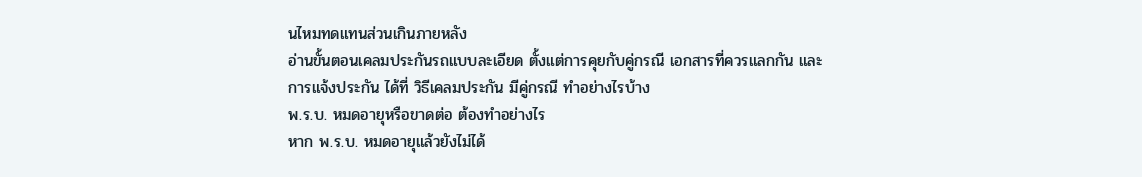นไหมทดแทนส่วนเกินภายหลัง
อ่านขั้นตอนเคลมประกันรถแบบละเอียด ตั้งแต่การคุยกับคู่กรณี เอกสารที่ควรแลกกัน และการแจ้งประกัน ได้ที่ วิธีเคลมประกัน มีคู่กรณี ทำอย่างไรบ้าง
พ.ร.บ. หมดอายุหรือขาดต่อ ต้องทำอย่างไร
หาก พ.ร.บ. หมดอายุแล้วยังไม่ได้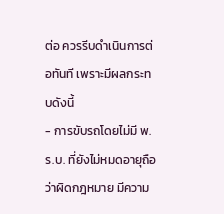ต่อ ควรรีบดำเนินการต่อทันที เพราะมีผลกระทบดังนี้
- การขับรถโดยไม่มี พ.ร.บ. ที่ยังไม่หมดอายุถือว่าผิดกฎหมาย มีความ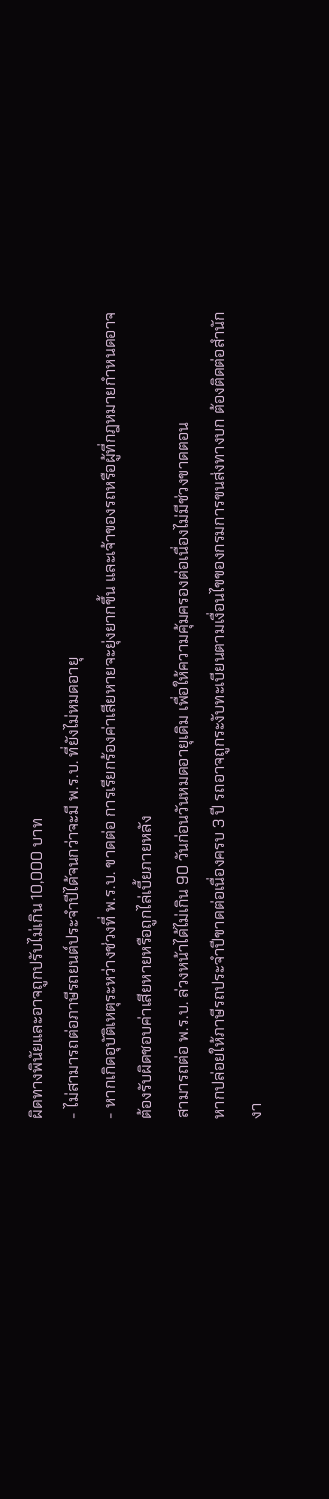ผิดทางพินัยและอาจถูกปรับไม่เกิน 10,000 บาท
- ไม่สามารถต่อภาษีรถยนต์ประจำปีได้จนกว่าจะมี พ.ร.บ. ที่ยังไม่หมดอายุ
- หากเกิดอุบัติเหตุระหว่างช่วงที่ พ.ร.บ. ขาดต่อ การเรียกร้องค่าเสียหายจะยุ่งยากขึ้น และเจ้าของรถหรือผู้ที่กฎหมายกำหนดอาจต้องรับผิดชอบค่าเสียหายหรือถูกไล่เบี้ยภายหลัง
สามารถต่อ พ.ร.บ. ล่วงหน้าได้ไม่เกิน 90 วันก่อนวันหมดอายุเดิม เพื่อให้ความคุ้มครองต่อเนื่องไม่มีช่วงขาดตอน
หากปล่อยให้ภาษีรถประจำปีขาดต่อเนื่องครบ 3 ปี รถอาจถูกระงับทะเบียนตามเงื่อนไขของกรมการขนส่งทางบก ต้องติดต่อสำนักงา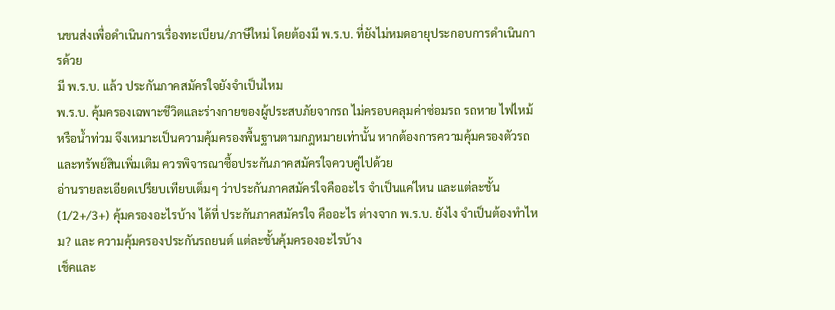นขนส่งเพื่อดำเนินการเรื่องทะเบียน/ภาษีใหม่ โดยต้องมี พ.ร.บ. ที่ยังไม่หมดอายุประกอบการดำเนินการด้วย
มี พ.ร.บ. แล้ว ประกันภาคสมัครใจยังจำเป็นไหม
พ.ร.บ. คุ้มครองเฉพาะชีวิตและร่างกายของผู้ประสบภัยจากรถ ไม่ครอบคลุมค่าซ่อมรถ รถหาย ไฟไหม้ หรือน้ำท่วม จึงเหมาะเป็นความคุ้มครองพื้นฐานตามกฎหมายเท่านั้น หากต้องการความคุ้มครองตัวรถและทรัพย์สินเพิ่มเติม ควรพิจารณาซื้อประกันภาคสมัครใจควบคู่ไปด้วย
อ่านรายละเอียดเปรียบเทียบเต็มๆ ว่าประกันภาคสมัครใจคืออะไร จำเป็นแค่ไหน และแต่ละชั้น (1/2+/3+) คุ้มครองอะไรบ้าง ได้ที่ ประกันภาคสมัครใจ คืออะไร ต่างจาก พ.ร.บ. ยังไง จำเป็นต้องทำไหม? และ ความคุ้มครองประกันรถยนต์ แต่ละชั้นคุ้มครองอะไรบ้าง
เช็คและ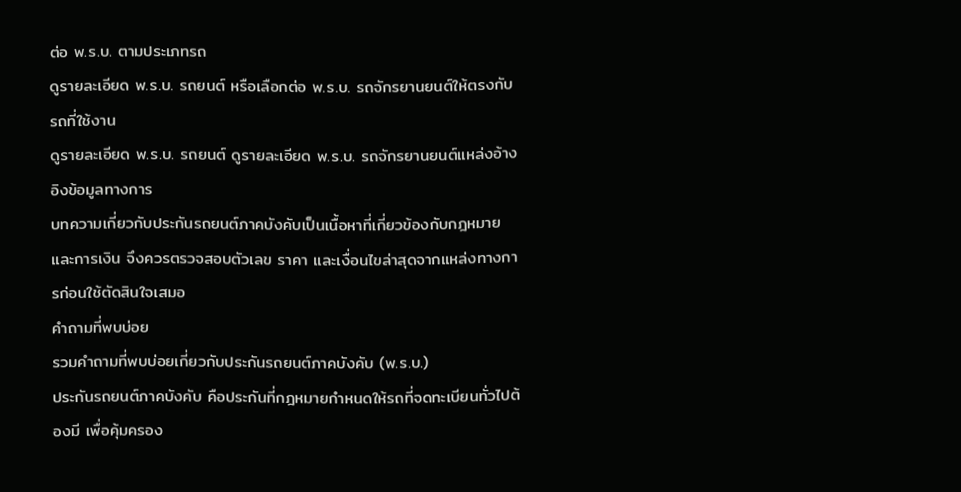ต่อ พ.ร.บ. ตามประเภทรถ
ดูรายละเอียด พ.ร.บ. รถยนต์ หรือเลือกต่อ พ.ร.บ. รถจักรยานยนต์ให้ตรงกับรถที่ใช้งาน
ดูรายละเอียด พ.ร.บ. รถยนต์ ดูรายละเอียด พ.ร.บ. รถจักรยานยนต์แหล่งอ้างอิงข้อมูลทางการ
บทความเกี่ยวกับประกันรถยนต์ภาคบังคับเป็นเนื้อหาที่เกี่ยวข้องกับกฎหมายและการเงิน จึงควรตรวจสอบตัวเลข ราคา และเงื่อนไขล่าสุดจากแหล่งทางการก่อนใช้ตัดสินใจเสมอ
คำถามที่พบบ่อย
รวมคำถามที่พบบ่อยเกี่ยวกับประกันรถยนต์ภาคบังคับ (พ.ร.บ.)
ประกันรถยนต์ภาคบังคับ คือประกันที่กฎหมายกำหนดให้รถที่จดทะเบียนทั่วไปต้องมี เพื่อคุ้มครอง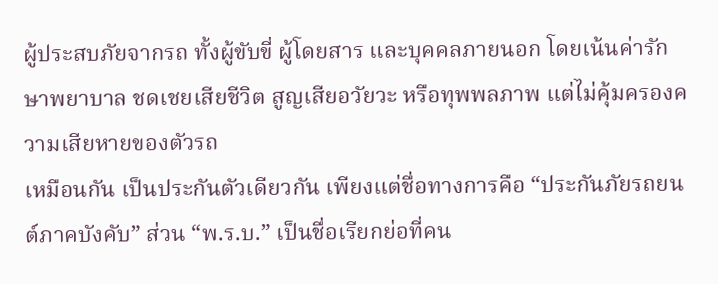ผู้ประสบภัยจากรถ ทั้งผู้ขับขี่ ผู้โดยสาร และบุคคลภายนอก โดยเน้นค่ารักษาพยาบาล ชดเชยเสียชีวิต สูญเสียอวัยวะ หรือทุพพลภาพ แต่ไม่คุ้มครองความเสียหายของตัวรถ
เหมือนกัน เป็นประกันตัวเดียวกัน เพียงแต่ชื่อทางการคือ “ประกันภัยรถยนต์ภาคบังคับ” ส่วน “พ.ร.บ.” เป็นชื่อเรียกย่อที่คน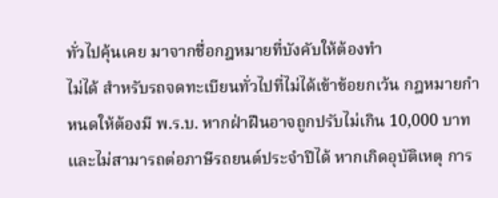ทั่วไปคุ้นเคย มาจากชื่อกฎหมายที่บังคับให้ต้องทำ
ไม่ได้ สำหรับรถจดทะเบียนทั่วไปที่ไม่ได้เข้าข้อยกเว้น กฎหมายกำหนดให้ต้องมี พ.ร.บ. หากฝ่าฝืนอาจถูกปรับไม่เกิน 10,000 บาท และไม่สามารถต่อภาษีรถยนต์ประจำปีได้ หากเกิดอุบัติเหตุ การ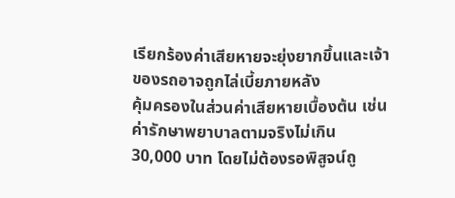เรียกร้องค่าเสียหายจะยุ่งยากขึ้นและเจ้าของรถอาจถูกไล่เบี้ยภายหลัง
คุ้มครองในส่วนค่าเสียหายเบื้องต้น เช่น ค่ารักษาพยาบาลตามจริงไม่เกิน 30,000 บาท โดยไม่ต้องรอพิสูจน์ถู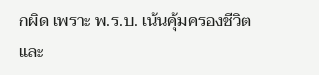กผิด เพราะ พ.ร.บ. เน้นคุ้มครองชีวิตและ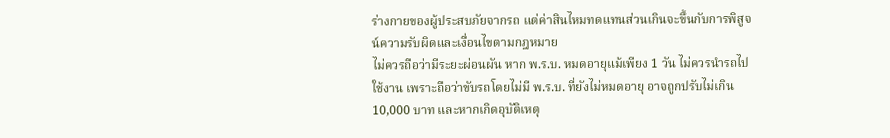ร่างกายของผู้ประสบภัยจากรถ แต่ค่าสินไหมทดแทนส่วนเกินจะขึ้นกับการพิสูจน์ความรับผิดและเงื่อนไขตามกฎหมาย
ไม่ควรถือว่ามีระยะผ่อนผัน หาก พ.ร.บ. หมดอายุแม้เพียง 1 วัน ไม่ควรนำรถไปใช้งาน เพราะถือว่าขับรถโดยไม่มี พ.ร.บ. ที่ยังไม่หมดอายุ อาจถูกปรับไม่เกิน 10,000 บาท และหากเกิดอุบัติเหตุ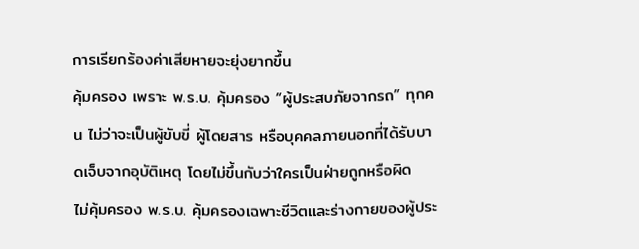การเรียกร้องค่าเสียหายจะยุ่งยากขึ้น
คุ้มครอง เพราะ พ.ร.บ. คุ้มครอง “ผู้ประสบภัยจากรถ” ทุกคน ไม่ว่าจะเป็นผู้ขับขี่ ผู้โดยสาร หรือบุคคลภายนอกที่ได้รับบาดเจ็บจากอุบัติเหตุ โดยไม่ขึ้นกับว่าใครเป็นฝ่ายถูกหรือผิด
ไม่คุ้มครอง พ.ร.บ. คุ้มครองเฉพาะชีวิตและร่างกายของผู้ประ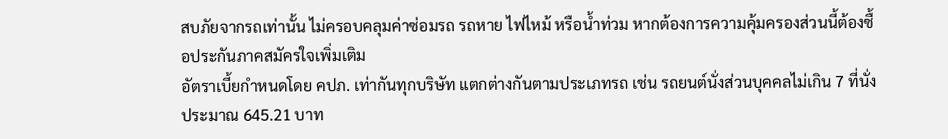สบภัยจากรถเท่านั้น ไม่ครอบคลุมค่าซ่อมรถ รถหาย ไฟไหม้ หรือน้ำท่วม หากต้องการความคุ้มครองส่วนนี้ต้องซื้อประกันภาคสมัครใจเพิ่มเติม
อัตราเบี้ยกำหนดโดย คปภ. เท่ากันทุกบริษัท แตกต่างกันตามประเภทรถ เช่น รถยนต์นั่งส่วนบุคคลไม่เกิน 7 ที่นั่งประมาณ 645.21 บาท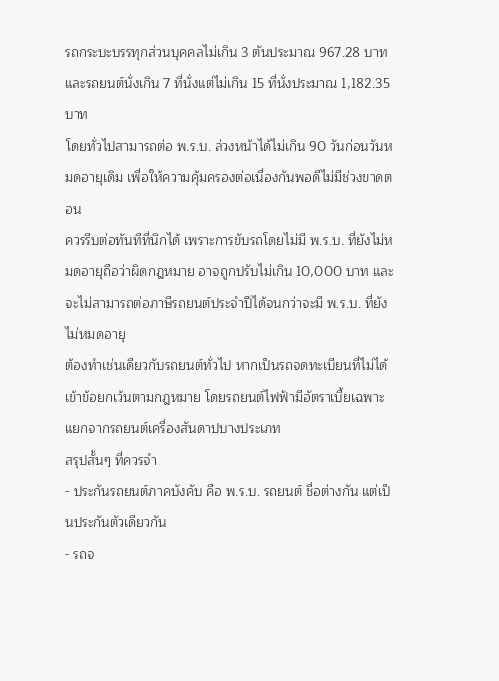รถกระบะบรรทุกส่วนบุคคลไม่เกิน 3 ตันประมาณ 967.28 บาท และรถยนต์นั่งเกิน 7 ที่นั่งแต่ไม่เกิน 15 ที่นั่งประมาณ 1,182.35 บาท
โดยทั่วไปสามารถต่อ พ.ร.บ. ล่วงหน้าได้ไม่เกิน 90 วันก่อนวันหมดอายุเดิม เพื่อให้ความคุ้มครองต่อเนื่องกันพอดีไม่มีช่วงขาดตอน
ควรรีบต่อทันทีที่นึกได้ เพราะการขับรถโดยไม่มี พ.ร.บ. ที่ยังไม่หมดอายุถือว่าผิดกฎหมาย อาจถูกปรับไม่เกิน 10,000 บาท และจะไม่สามารถต่อภาษีรถยนต์ประจำปีได้จนกว่าจะมี พ.ร.บ. ที่ยังไม่หมดอายุ
ต้องทำเช่นเดียวกับรถยนต์ทั่วไป หากเป็นรถจดทะเบียนที่ไม่ได้เข้าข้อยกเว้นตามกฎหมาย โดยรถยนต์ไฟฟ้ามีอัตราเบี้ยเฉพาะแยกจากรถยนต์เครื่องสันดาปบางประเภท
สรุปสั้นๆ ที่ควรจำ
- ประกันรถยนต์ภาคบังคับ คือ พ.ร.บ. รถยนต์ ชื่อต่างกัน แต่เป็นประกันตัวเดียวกัน
- รถจ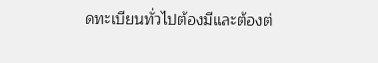ดทะเบียนทั่วไปต้องมีและต้องต่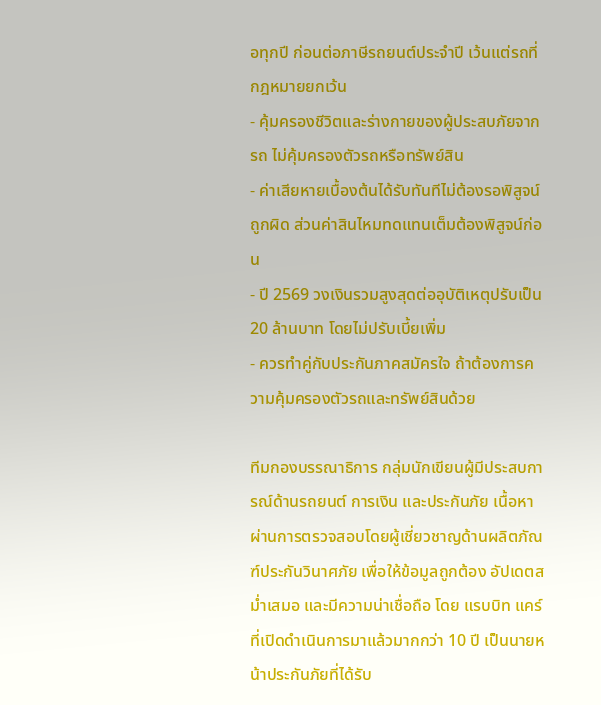อทุกปี ก่อนต่อภาษีรถยนต์ประจำปี เว้นแต่รถที่กฎหมายยกเว้น
- คุ้มครองชีวิตและร่างกายของผู้ประสบภัยจากรถ ไม่คุ้มครองตัวรถหรือทรัพย์สิน
- ค่าเสียหายเบื้องต้นได้รับทันทีไม่ต้องรอพิสูจน์ถูกผิด ส่วนค่าสินไหมทดแทนเต็มต้องพิสูจน์ก่อน
- ปี 2569 วงเงินรวมสูงสุดต่ออุบัติเหตุปรับเป็น 20 ล้านบาท โดยไม่ปรับเบี้ยเพิ่ม
- ควรทำคู่กับประกันภาคสมัครใจ ถ้าต้องการความคุ้มครองตัวรถและทรัพย์สินด้วย

ทีมกองบรรณาธิการ กลุ่มนักเขียนผู้มีประสบการณ์ด้านรถยนต์ การเงิน และประกันภัย เนื้อหาผ่านการตรวจสอบโดยผู้เชี่ยวชาญด้านผลิตภัณฑ์ประกันวินาศภัย เพื่อให้ข้อมูลถูกต้อง อัปเดตสม่ำเสมอ และมีความน่าเชื่อถือ โดย แรบบิท แคร์ ที่เปิดดำเนินการมาแล้วมากกว่า 10 ปี เป็นนายหน้าประกันภัยที่ได้รับ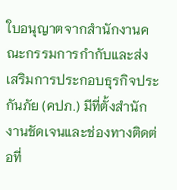ใบอนุญาตจากสำนักงานคณะกรรมการกำกับและส่งเสริมการประกอบธุรกิจประกันภัย (คปภ.) มีที่ตั้งสำนักงานชัดเจนและช่องทางติดต่อที่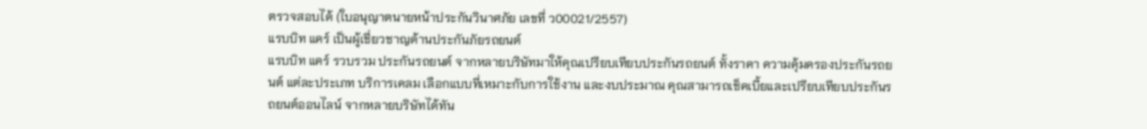ตรวจสอบได้ (ใบอนุญาตนายหน้าประกันวินาศภัย เลขที่ ว00021/2557)
แรบบิท แคร์ เป็นผู้เชี่ยวชาญด้านประกันภัยรถยนต์
แรบบิท แคร์ รวบรวม ประกันรถยนต์ จากหลายบริษัทมาให้คุณเปรียบเทียบประกันรถยนต์ ทั้งราคา ความคุ้มครองประกันรถยนต์ แต่ละประเภท บริการเคลม เลือกแบบที่เหมาะกับการใช้งาน และงบประมาณ คุณสามารถเช็คเบี้ยและเปรียบเทียบประกันรถยนต์ออนไลน์ จากหลายบริษัทได้ทัน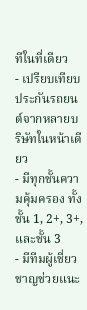ทีในที่เดียว
- เปรียบเทียบประกันรถยนต์จากหลายบริษัทในหน้าเดียว
- มีทุกชั้นความคุ้มครอง ทั้งชั้น 1, 2+, 3+, และชั้น 3
- มีทีมผู้เชี่ยวชาญช่วยแนะ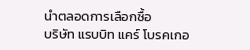นำตลอดการเลือกซื้อ
บริษัท แรบบิท แคร์ โบรคเกอ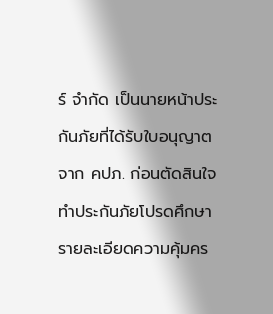ร์ จำกัด เป็นนายหน้าประกันภัยที่ได้รับใบอนุญาตจาก คปภ. ก่อนตัดสินใจทำประกันภัยโปรดศึกษารายละเอียดความคุ้มคร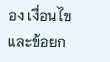อง เงื่อนไข และข้อยก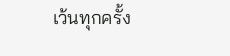เว้นทุกครั้ง